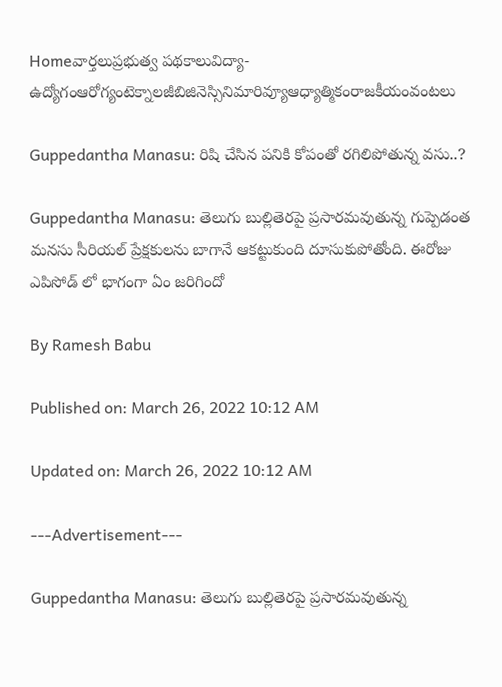Homeవార్తలుప్రభుత్వ పథకాలువిద్యా-ఉద్యోగంఆరోగ్యంటెక్నాలజీబిజినెస్సినిమారివ్యూఆధ్యాత్మికంరాజకీయంవంటలు

Guppedantha Manasu: రిషి చేసిన పనికి కోపంతో రగిలిపోతున్న వసు..?

Guppedantha Manasu: తెలుగు బుల్లితెరపై ప్రసారమవుతున్న గుప్పెడంత మనసు సీరియల్ ప్రేక్షకులను బాగానే ఆకట్టుకుంది దూసుకుపోతోంది. ఈరోజు ఎపిసోడ్ లో భాగంగా ఏం జరిగిందో

By Ramesh Babu

Published on: March 26, 2022 10:12 AM

Updated on: March 26, 2022 10:12 AM

---Advertisement---

Guppedantha Manasu: తెలుగు బుల్లితెరపై ప్రసారమవుతున్న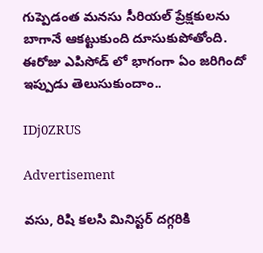గుప్పెడంత మనసు సీరియల్ ప్రేక్షకులను బాగానే ఆకట్టుకుంది దూసుకుపోతోంది. ఈరోజు ఎపిసోడ్ లో భాగంగా ఏం జరిగిందో ఇప్పుడు తెలుసుకుందాం..

IDj0ZRUS

Advertisement

వసు, రిషి కలసి మినిస్టర్ దగ్గరికి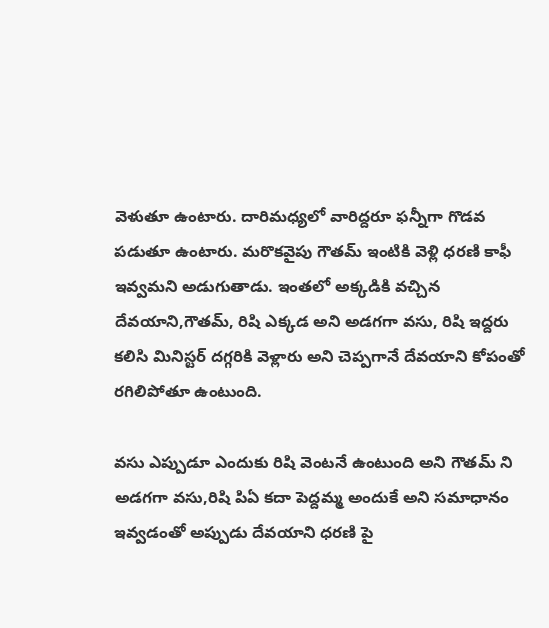వెళుతూ ఉంటారు. దారిమధ్యలో వారిద్దరూ ఫన్నీగా గొడవ పడుతూ ఉంటారు. మరొకవైపు గౌతమ్ ఇంటికి వెళ్లి ధరణి కాఫీ ఇవ్వమని అడుగుతాడు. ఇంతలో అక్కడికి వచ్చిన దేవయాని,గౌతమ్, రిషి ఎక్కడ అని అడగగా వసు, రిషి ఇద్దరు కలిసి మినిస్టర్ దగ్గరికి వెళ్లారు అని చెప్పగానే దేవయాని కోపంతో రగిలిపోతూ ఉంటుంది.

వసు ఎప్పుడూ ఎందుకు రిషి వెంటనే ఉంటుంది అని గౌతమ్ ని అడగగా వసు,రిషి పిఏ కదా పెద్దమ్మ అందుకే అని సమాధానం ఇవ్వడంతో అప్పుడు దేవయాని ధరణి పై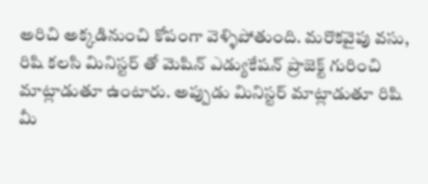అరిచి అక్కడినుంచి కోపంగా వెళ్ళిపోతుంది. మరొకవైపు వసు, రిషి కలసి మినిస్టర్ తో మెషిన్ ఎడ్యుకేషన్ ప్రాజెక్ట్ గురించి మాట్లాడుతూ ఉంటారు. అప్పుడు మినిస్టర్ మాట్లాడుతూ రిషి మీ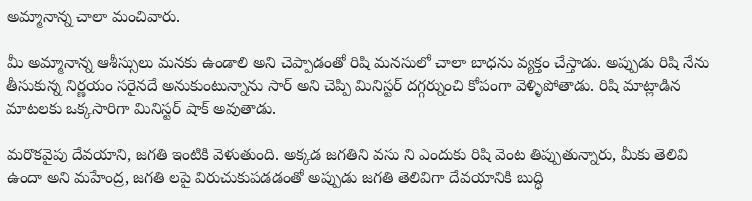అమ్మానాన్న చాలా మంచివారు.

మీ అమ్మానాన్న ఆశీస్సులు మనకు ఉండాలి అని చెప్పాడంతో రిషి మనసులో చాలా బాధను వ్యక్తం చేస్తాడు. అప్పుడు రిషి నేను తీసుకున్న నిర్ణయం సరైనదే అనుకుంటున్నాను సార్ అని చెప్పి మినిస్టర్ దగ్గర్నుంచి కోపంగా వెళ్ళిపోతాడు. రిషి మాట్లాడిన మాటలకు ఒక్కసారిగా మినిస్టర్ షాక్ అవుతాడు.

మరొకవైపు దేవయాని, జగతి ఇంటికి వెళుతుంది. అక్కడ జగతిని వసు ని ఎందుకు రిషి వెంట తిప్పుతున్నారు, మీకు తెలివి ఉందా అని మహేంద్ర, జగతి లపై విరుచుకుపడడంతో అప్పుడు జగతి తెలివిగా దేవయానికి బుద్ధి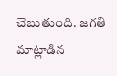చెబుతుంది. జగతి మాట్లాడిన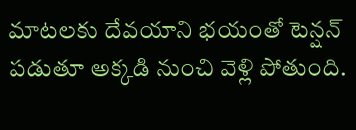మాటలకు దేవయాని భయంతో టెన్షన్ పడుతూ అక్కడి నుంచి వెళ్లి పోతుంది.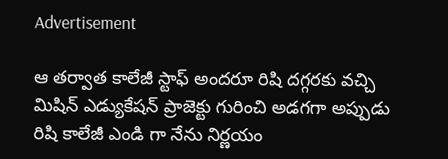Advertisement

ఆ తర్వాత కాలేజీ స్టాఫ్ అందరూ రిషి దగ్గరకు వచ్చి మిషిన్ ఎడ్యుకేషన్ ప్రాజెక్టు గురించి అడగగా అప్పుడు రిషి కాలేజీ ఎండి గా నేను నిర్ణయం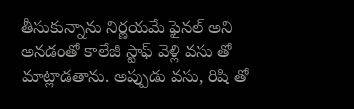తీసుకున్నాను నిర్ణయమే ఫైనల్ అని అనడంతో కాలేజీ స్టాఫ్ వెళ్లి వసు తో మాట్లాడతాను. అప్పుడు వసు, రిషి తో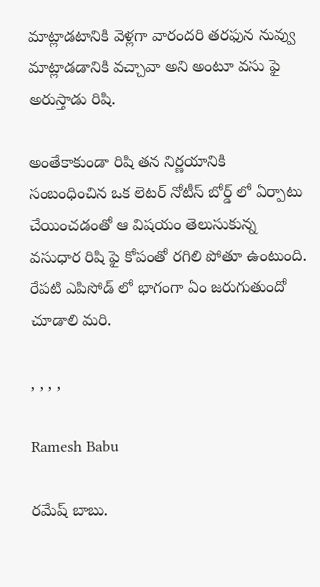మాట్లాడటానికి వెళ్లగా వారందరి తరఫున నువ్వు మాట్లాడడానికి వచ్చావా అని అంటూ వసు ఫై అరుస్తాడు రిషి.

అంతేకాకుండా రిషి తన నిర్ణయానికి సంబంధించిన ఒక లెటర్ నోటీస్ బోర్డ్ లో ఏర్పాటు చేయించడంతో ఆ విషయం తెలుసుకున్న వసుధార రిషి ఫై కోపంతో రగిలి పోతూ ఉంటుంది. రేపటి ఎపిసోడ్ లో భాగంగా ఏం జరుగుతుందో చూడాలి మరి.

, , , ,

Ramesh Babu

రమేష్ బాబు.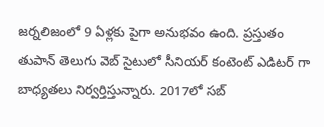జర్నలిజంలో 9 ఏళ్లకు పైగా అనుభవం ఉంది. ప్రస్తుతం తుపాన్ తెలుగు వెబ్ సైటులో సీనియర్ కంటెంట్ ఎడిటర్ గా బాధ్యతలు నిర్వర్తిస్తున్నారు. 2017లో సబ్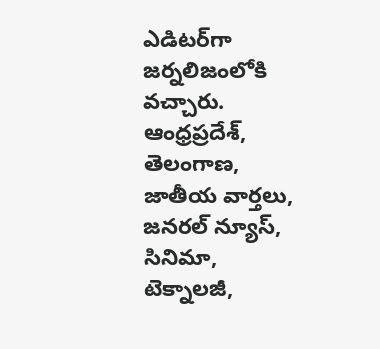ఎడిటర్‌గా జర్నలిజంలోకి వచ్చారు. ఆంధ్రప్రదేశ్, తెలంగాణ, జాతీయ వార్తలు, జనరల్ న్యూస్, సినిమా, టెక్నాలజీ,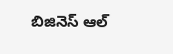బిజినెస్ ఆల్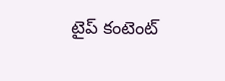టైప్ కంటెంట్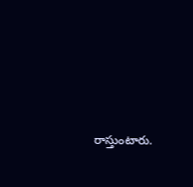రాస్తుంటారు.